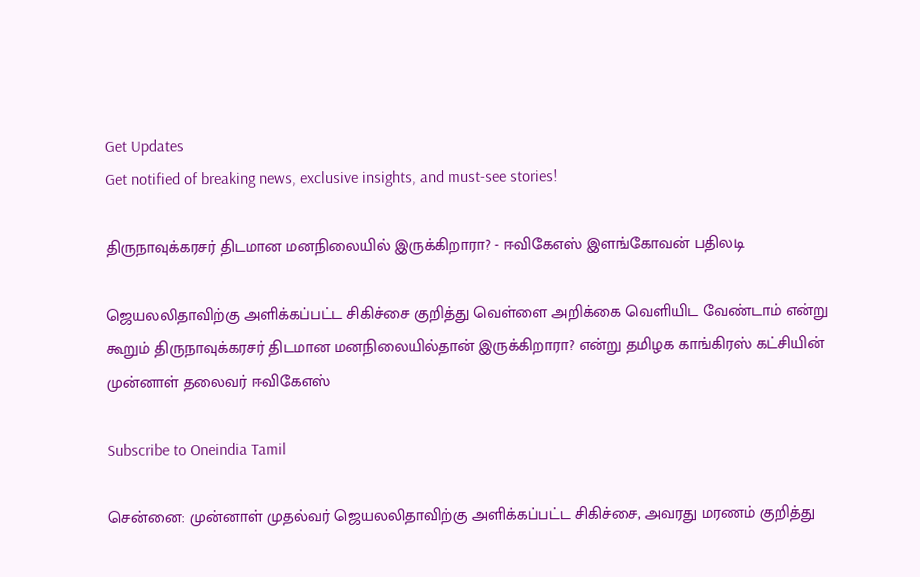Get Updates
Get notified of breaking news, exclusive insights, and must-see stories!

திருநாவுக்கரசர் திடமான மனநிலையில் இருக்கிறாரா? - ஈவிகேஎஸ் இளங்கோவன் பதிலடி

ஜெயலலிதாவிற்கு அளிக்கப்பட்ட சிகிச்சை குறித்து வெள்ளை அறிக்கை வெளியிட வேண்டாம் என்று கூறும் திருநாவுக்கரசர் திடமான மனநிலையில்தான் இருக்கிறாரா? என்று தமிழக காங்கிரஸ் கட்சியின் முன்னாள் தலைவர் ஈவிகேஎஸ்

Subscribe to Oneindia Tamil

சென்னை: முன்னாள் முதல்வர் ஜெயலலிதாவிற்கு அளிக்கப்பட்ட சிகிச்சை, அவரது மரணம் குறித்து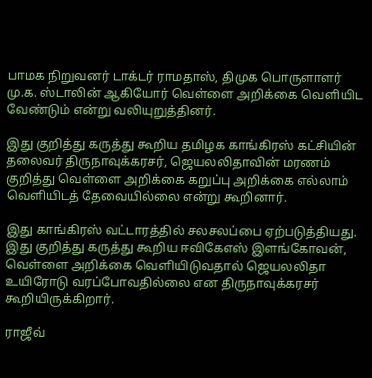பாமக நிறுவனர் டாக்டர் ராமதாஸ், திமுக பொருளாளர் மு.க. ஸ்டாலின் ஆகியோர் வெள்ளை அறிக்கை வெளியிட வேண்டும் என்று வலியுறுத்தினர்.

இது குறித்து கருத்து கூறிய தமிழக காங்கிரஸ் கட்சியின் தலைவர் திருநாவுக்கரசர், ஜெயலலிதாவின் மரணம் குறித்து வெள்ளை அறிக்கை கறுப்பு அறிக்கை எல்லாம் வெளியிடத் தேவையில்லை என்று கூறினார்.

இது காங்கிரஸ் வட்டாரத்தில் சலசலப்பை ஏற்படுத்தியது. இது குறித்து கருத்து கூறிய ஈவிகேஎஸ் இளங்கோவன், வெள்ளை அறிக்கை வெளியிடுவதால் ஜெயலலிதா உயிரோடு வரப்போவதில்லை என திருநாவுக்கரசர் கூறியிருக்கிறார்.

ராஜீவ்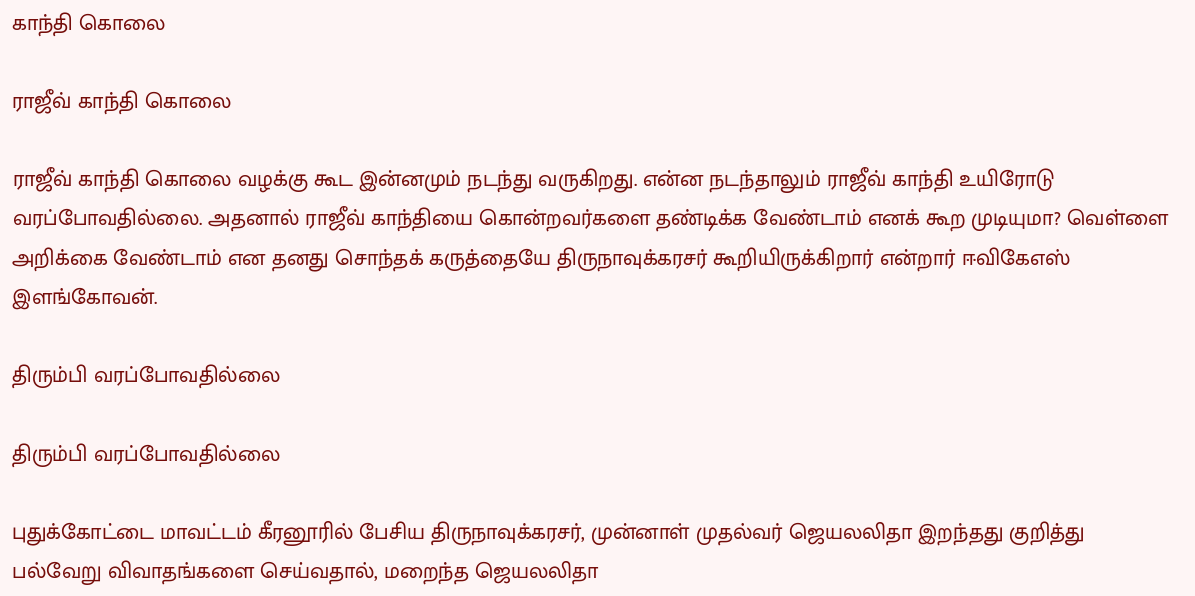காந்தி கொலை

ராஜீவ் காந்தி கொலை

ராஜீவ் காந்தி கொலை வழக்கு கூட இன்னமும் நடந்து வருகிறது. என்ன நடந்தாலும் ராஜீவ் காந்தி உயிரோடு வரப்போவதில்லை. அதனால் ராஜீவ் காந்தியை கொன்றவர்களை தண்டிக்க வேண்டாம் எனக் கூற முடியுமா? வெள்ளை அறிக்கை வேண்டாம் என தனது சொந்தக் கருத்தையே திருநாவுக்கரசர் கூறியிருக்கிறார் என்றார் ஈவிகேஎஸ் இளங்கோவன்.

திரும்பி வரப்போவதில்லை

திரும்பி வரப்போவதில்லை

புதுக்கோட்டை மாவட்டம் கீரனூரில் பேசிய திருநாவுக்கரசர், முன்னாள் முதல்வர் ஜெயலலிதா இறந்தது குறித்து பல்வேறு விவாதங்களை செய்வதால், மறைந்த ஜெயலலிதா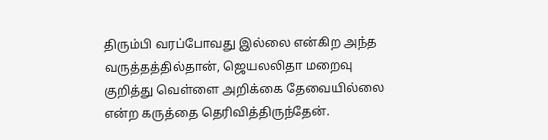திரும்பி வரப்போவது இல்லை என்கிற அந்த வருத்தத்தில்தான், ஜெயலலிதா மறைவு குறித்து வெள்ளை அறிக்கை தேவையில்லை என்ற கருத்தை தெரிவித்திருந்தேன்.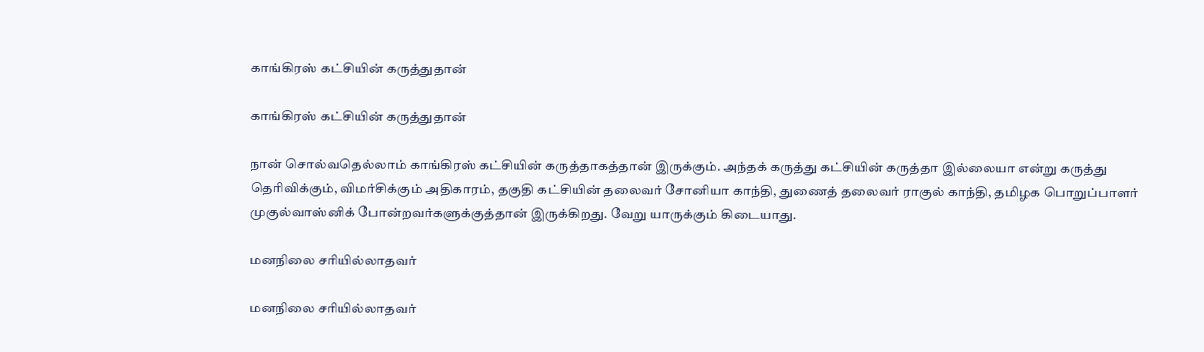காங்கிரஸ் கட்சியின் கருத்துதான்

காங்கிரஸ் கட்சியின் கருத்துதான்

நான் சொல்வதெல்லாம் காங்கிரஸ் கட்சியின் கருத்தாகத்தான் இருக்கும். அந்தக் கருத்து கட்சியின் கருத்தா இல்லையா என்று கருத்து தெரிவிக்கும், விமர்சிக்கும் அதிகாரம், தகுதி கட்சியின் தலைவர் சோனியா காந்தி, துணைத் தலைவர் ராகுல் காந்தி, தமிழக பொறுப்பாளர் முகுல்வாஸ்னிக் போன்றவர்களுக்குத்தான் இருக்கிறது. வேறு யாருக்கும் கிடையாது.

மனநிலை சரியில்லாதவர்

மனநிலை சரியில்லாதவர்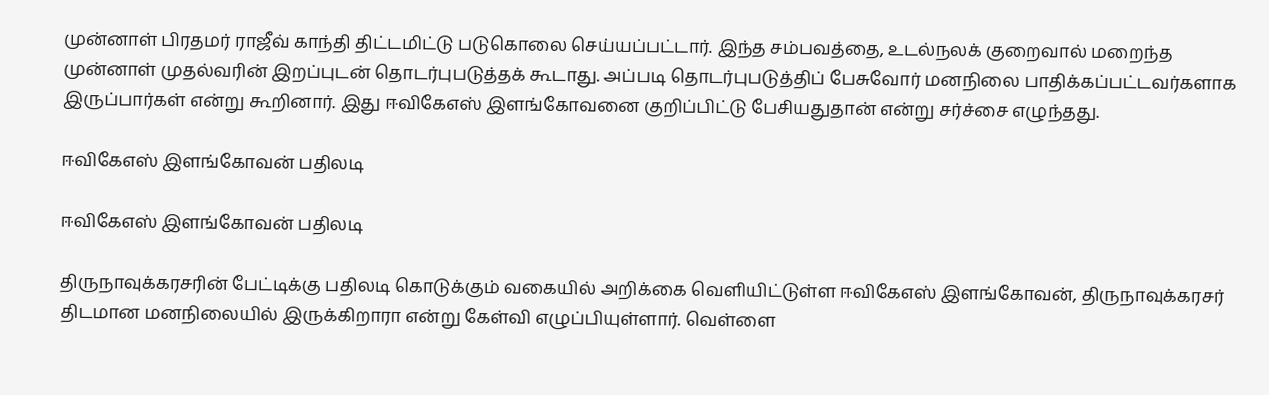முன்னாள் பிரதமர் ராஜீவ் காந்தி திட்டமிட்டு படுகொலை செய்யப்பட்டார். இந்த சம்பவத்தை, உடல்நலக் குறைவால் மறைந்த முன்னாள் முதல்வரின் இறப்புடன் தொடர்புபடுத்தக் கூடாது. அப்படி தொடர்புபடுத்திப் பேசுவோர் மனநிலை பாதிக்கப்பட்டவர்களாக இருப்பார்கள் என்று கூறினார். இது ஈவிகேஎஸ் இளங்கோவனை குறிப்பிட்டு பேசியதுதான் என்று சர்ச்சை எழுந்தது.

ஈவிகேஎஸ் இளங்கோவன் பதிலடி

ஈவிகேஎஸ் இளங்கோவன் பதிலடி

திருநாவுக்கரசரின் பேட்டிக்கு பதிலடி கொடுக்கும் வகையில் அறிக்கை வெளியிட்டுள்ள ஈவிகேஎஸ் இளங்கோவன், திருநாவுக்கரசர் திடமான மனநிலையில் இருக்கிறாரா என்று கேள்வி எழுப்பியுள்ளார். வெள்ளை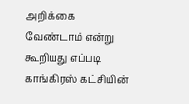அறிக்கை வேண்டாம் என்று கூறியது எப்படி காங்கிரஸ் கட்சியின்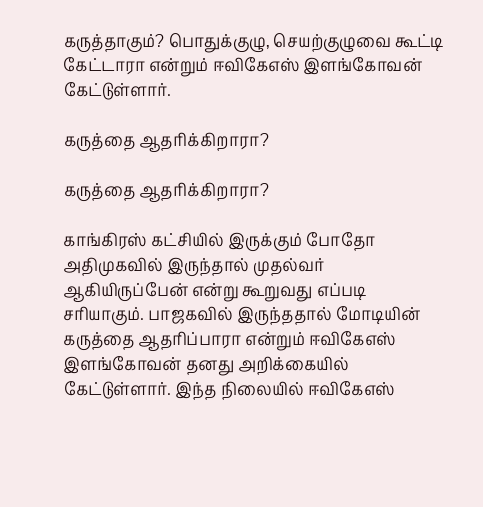கருத்தாகும்? பொதுக்குழு, செயற்குழுவை கூட்டி கேட்டாரா என்றும் ஈவிகேஎஸ் இளங்கோவன் கேட்டுள்ளார்.

கருத்தை ஆதரிக்கிறாரா?

கருத்தை ஆதரிக்கிறாரா?

காங்கிரஸ் கட்சியில் இருக்கும் போதோ அதிமுகவில் இருந்தால் முதல்வர் ஆகியிருப்பேன் என்று கூறுவது எப்படி சரியாகும். பாஜகவில் இருந்ததால் மோடியின் கருத்தை ஆதரிப்பாரா என்றும் ஈவிகேஎஸ் இளங்கோவன் தனது அறிக்கையில் கேட்டுள்ளார். இந்த நிலையில் ஈவிகேஎஸ்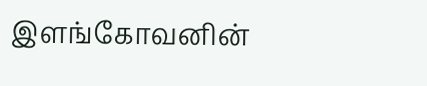இளங்கோவனின்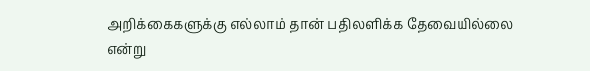அறிக்கைகளுக்கு எல்லாம் தான் பதிலளிக்க தேவையில்லை என்று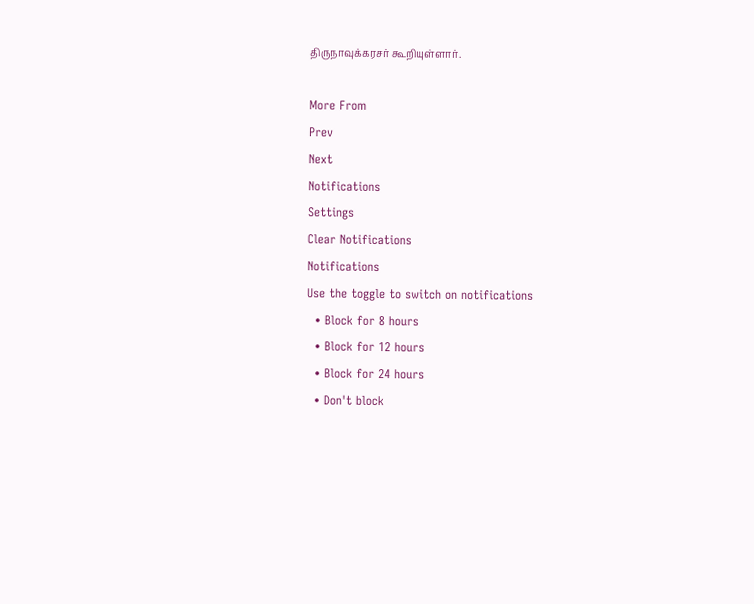திருநாவுக்கரசர் கூறியுள்ளார்.

More From
Prev
Next
Notifications
Settings
Clear Notifications
Notifications
Use the toggle to switch on notifications
  • Block for 8 hours
  • Block for 12 hours
  • Block for 24 hours
  • Don't block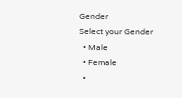Gender
Select your Gender
  • Male
  • Female
  •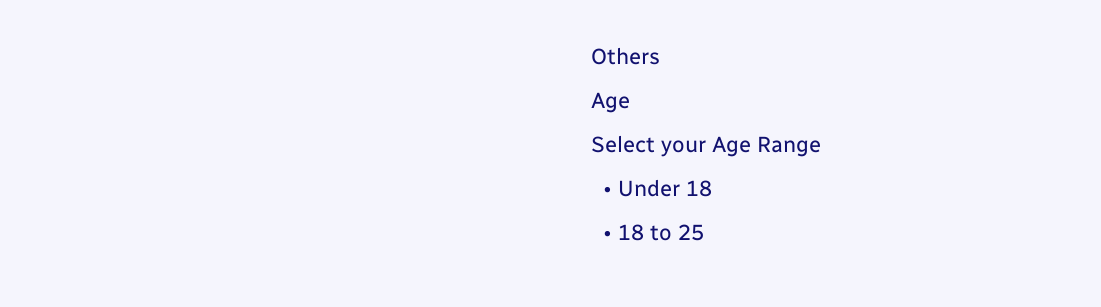Others
Age
Select your Age Range
  • Under 18
  • 18 to 25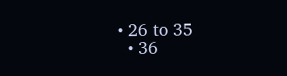• 26 to 35
  • 36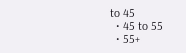to 45
  • 45 to 55
  • 55+